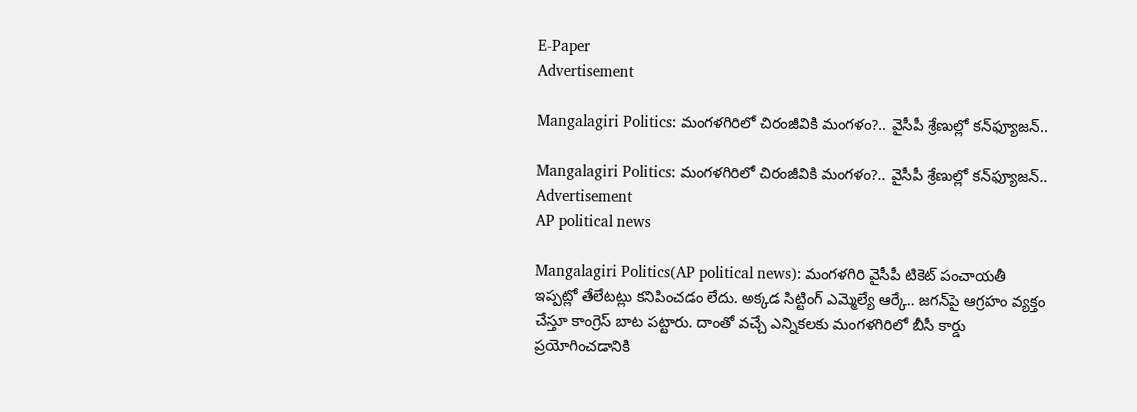E-Paper
Advertisement

Mangalagiri Politics: మంగళగిరిలో చిరంజీవికి మంగళం?.. వైసీపీ శ్రేణుల్లో కన్‌ఫ్యూజన్..

Mangalagiri Politics: మంగళగిరిలో చిరంజీవికి మంగళం?.. వైసీపీ శ్రేణుల్లో కన్‌ఫ్యూజన్..
Advertisement
AP political news

Mangalagiri Politics(AP political news): మంగళగిరి వైసీపీ టికెట్ పంచాయతీ ఇప్పట్లో తేలేటట్లు కనిపించడం లేదు. అక్కడ సిట్టింగ్ ఎమ్మెల్యే ఆర్కే.. జగన్‌పై ఆగ్రహం వ్యక్తం చేస్తూ కాంగ్రెస్ బాట పట్టారు. దాంతో వచ్చే ఎన్నికలకు మంగళగిరిలో బీసీ కార్డు ప్రయోగించడానికి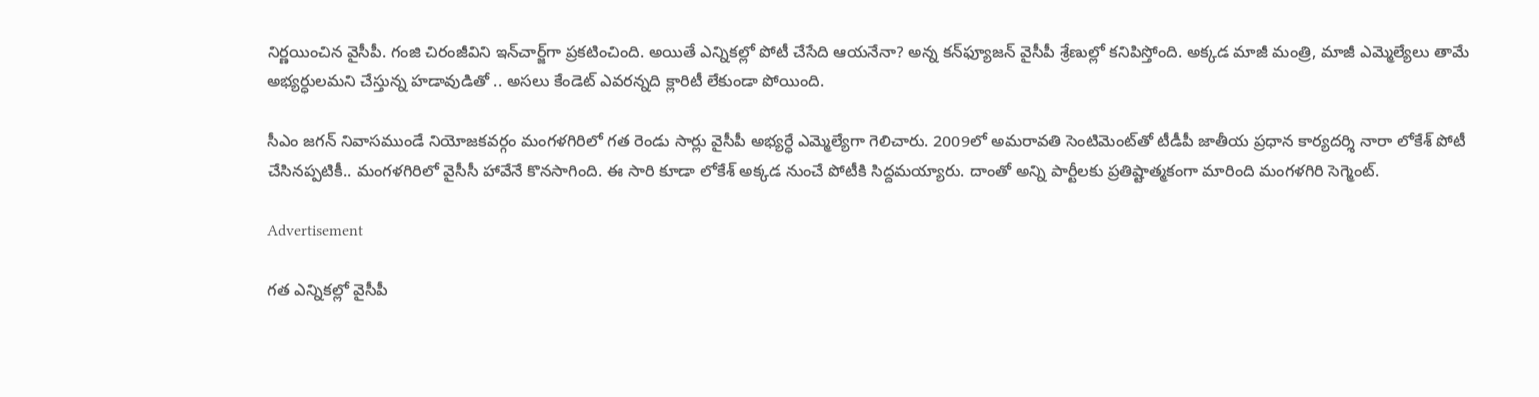నిర్ణయించిన వైసీపీ. గంజి చిరంజీవిని ఇన్‌చార్జ్‌గా ప్రకటించింది. అయితే ఎన్నికల్లో పోటీ చేసేది ఆయనేనా? అన్న కన్‌ఫ్యూజన్ వైసీపీ శ్రేణుల్లో కనిపిస్తోంది. అక్కడ మాజీ మంత్రి, మాజీ ఎమ్మెల్యేలు తామే అభ్యర్ధులమని చేస్తున్న హడావుడితో .. అసలు కేండెట్ ఎవరన్నది క్లారిటీ లేకుండా పోయింది.

సీఎం జగన్ నివాసముండే నియోజకవర్గం మంగళగిరిలో గత రెండు సార్లు వైసీపీ అభ్యర్ధే ఎమ్మెల్యేగా గెలిచారు. 2009లో అమరావతి సెంటిమెంట్‌తో టీడీపీ జాతీయ ప్రధాన కార్యదర్శి నారా లోకేశ్ పోటీ చేసినప్పటికీ.. మంగళగిరిలో వైసీసీ హావేనే కొనసాగింది. ఈ సారి కూడా లోకేశ్ అక్కడ నుంచే పోటీకి సిద్దమయ్యారు. దాంతో అన్ని పార్టీలకు ప్రతిష్టాత్మకంగా మారింది మంగళగిరి సెగ్మెంట్.

Advertisement

గత ఎన్నికల్లో వైసీపీ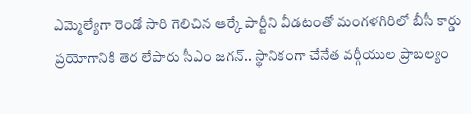ఎమ్మెల్యేగా రెండో సారి గెలిచిన ఆర్కే పార్టీని వీడటంతో మంగళగిరిలో బీసీ కార్డు ప్రయోగానికి తెర లేపారు సీఎం జగన్.. స్థానికంగా చేనేత వర్గీయుల ప్రాబల్యం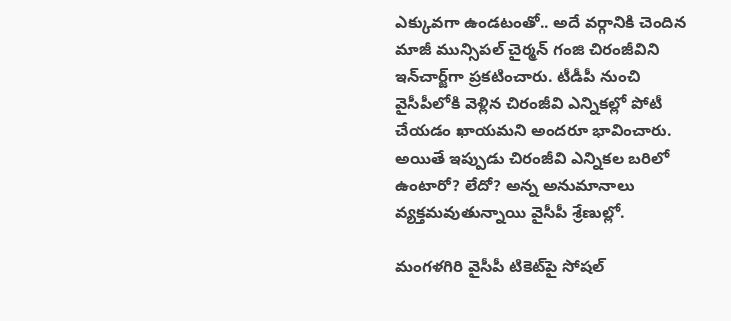ఎక్కువగా ఉండటంతో.. అదే వర్గానికి చెందిన మాజీ మున్సిపల్ చైర్మన్‌ గంజి చిరంజీవిని ఇన్‌చార్జ్‌గా ప్రకటించారు. టీడీపీ నుంచి వైసీపీలోకి వెళ్లిన చిరంజీవి ఎన్నికల్లో పోటీ చేయడం ఖాయమని అందరూ భావించారు. అయితే ఇప్పుడు చిరంజీవి ఎన్నికల బరిలో ఉంటారో? లేదో? అన్న అనుమానాలు వ్యక్తమవుతున్నాయి వైసీపీ శ్రేణుల్లో.

మంగళగిరి వైసీపీ టికెట్‌పై సోషల్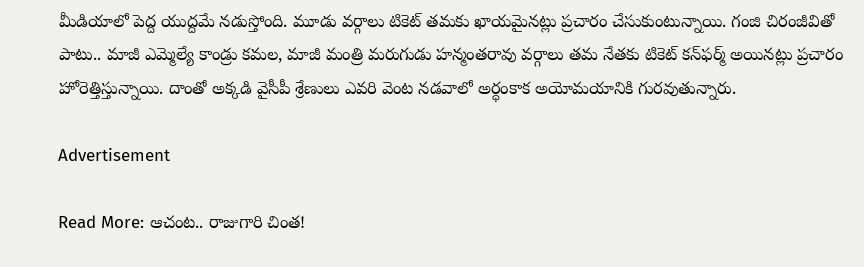మీడియాలో పెద్ద యుద్దమే నడుస్తోంది. మూడు వర్గాలు టికెట్ తమకు ఖాయమైనట్లు ప్రచారం చేసుకుంటున్నాయి. గంజి చిరంజీవితో పాటు.. మాజీ ఎమ్మెల్యే కాండ్రు కమల, మాజీ మంత్రి మరుగుడు హన్మంతరావు వర్గాలు తమ నేతకు టికెట్ కన్‌ఫర్మ్ అయినట్లు ప్రచారం హోరెత్తిస్తున్నాయి. దాంతో అక్కడి వైసీపీ శ్రేణులు ఎవరి వెంట నడవాలో అర్ధంకాక అయోమయానికి గురవుతున్నారు.

Advertisement

Read More: ఆచంట.. రాజుగారి చింత!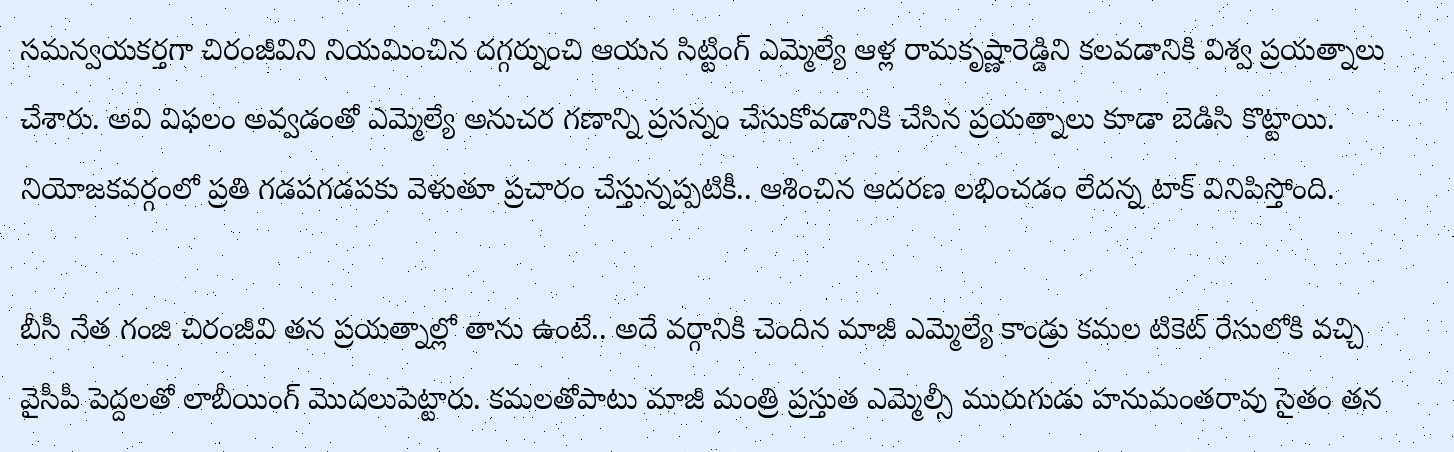సమన్వయకర్తగా చిరంజీవిని నియమించిన దగ్గర్నుంచి ఆయన సిట్టింగ్ ఎమ్మెల్యే ఆళ్ల రామకృష్ణారెడ్డిని కలవడానికి విశ్వ ప్రయత్నాలు చేశారు. అవి విఫలం అవ్వడంతో ఎమ్మెల్యే అనుచర గణాన్ని ప్రసన్నం చేసుకోవడానికి చేసిన ప్రయత్నాలు కూడా బెడిసి కొట్టాయి. నియోజకవర్గంలో ప్రతి గడపగడపకు వెళుతూ ప్రచారం చేస్తున్నప్పటికీ.. ఆశించిన ఆదరణ లభించడం లేదన్న టాక్ వినిపిస్తోంది.

బీసీ నేత గంజి చిరంజీవి తన ప్రయత్నాల్లో తాను ఉంటే.. అదే వర్గానికి చెందిన మాజీ ఎమ్మెల్యే కాండ్రు కమల టికెట్ రేసులోకి వచ్చి వైసీపీ పెద్దలతో లాబీయింగ్ మొదలుపెట్టారు. కమలతోపాటు మాజీ మంత్రి ప్రస్తుత ఎమ్మెల్సీ మురుగుడు హనుమంతరావు సైతం తన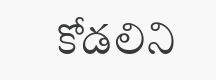కోడలిని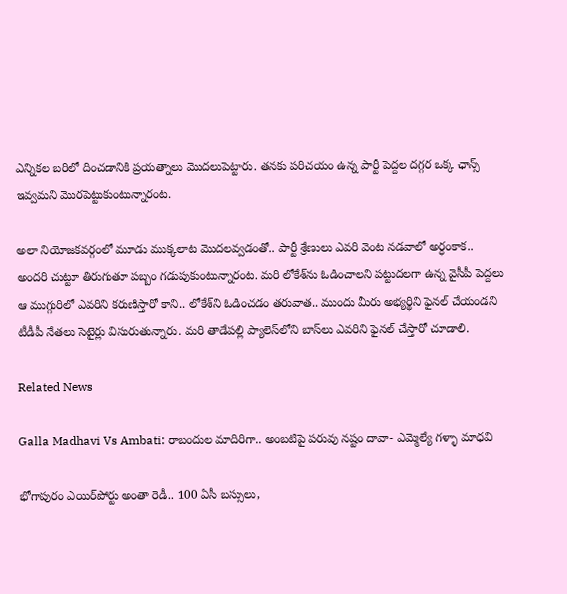ఎన్నికల బరిలో దించడానికి ప్రయత్నాలు మొదలుపెట్టారు. తనకు పరిచయం ఉన్న పార్టీ పెద్దల దగ్గర ఒక్క ఛాన్స్ ఇవ్వమని మొరపెట్టుకుంటున్నారంట.

అలా నియోజకవర్గంలో మూడు ముక్కలాట మొదలవ్వడంతో.. పార్టీ శ్రేణులు ఎవరి వెంట నడవాలో అర్ధంకాక.. అందరి చుట్టూ తిరుగుతూ పబ్బం గడుపుకుంటున్నారంట. మరి లోకేశ్‌ను ఓడించాలని పట్టుదలగా ఉన్న వైసీపీ పెద్దలు ఆ ముగ్గురిలో ఎవరిని కరుణిస్తారో కాని.. లోకేశ్‌ని ఓడించడం తరువాత.. ముందు మీరు అభ్యర్థిని ఫైనల్ చేయండని టీడీపీ నేతలు సెటైర్లు విసురుతున్నారు. మరి తాడేపల్లి ప్యాలెస్‌లోని బాస్‌లు ఎవరిని ఫైనల్ చేస్తారో చూడాలి.

Related News

Galla Madhavi Vs Ambati: రాబందుల మాదిరిగా.. అంబటిపై పరువు నష్టం దావా- ఎమ్మెల్యే గళ్ళా మాధవి

భోగాపురం ఎయిర్‌పోర్టు అంతా రెడీ.. 100 ఏసీ బస్సులు,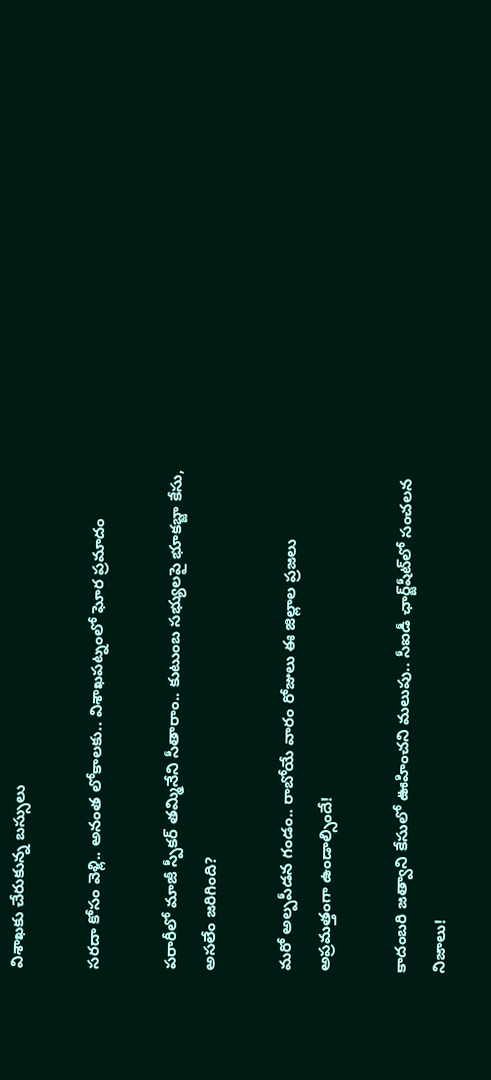విశాఖకు చేరుకున్న బస్సులు

సరదా కోసం వెళ్లి.. అనంత లోకాలకు.. విశాఖపట్నంలో ఘోర ప్రమాదం

పరారీలో మాజీ స్పీకర్ తమ్మినేని సీతారాం.. కుటుంబ సభ్యులపై భూకబ్జా కేసు, అసలేం జరిగింది?

మరో అల్పపీడన గండం.. రాబోయే వారం రోజులు ఈ జిల్లాల ప్రజలు అప్రమత్తంగా ఉండాల్సిందే!

కాదంబరి జత్వాని కేసులో ఊహించని మలుపు.. సీఐడీ ఛార్జ్‌షీట్‌లో సంచలన నిజాలు!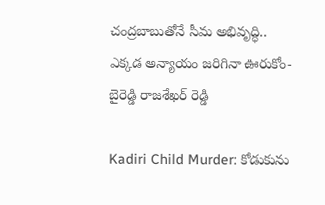చంద్రబాబుతోనే సీమ అభివృద్ధి.. ఎక్కడ అన్యాయం జరిగినా ఊరుకోం- బైరెడ్డి రాజశేఖర్ రెడ్డి

Kadiri Child Murder: కోడుకును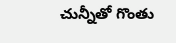చున్నీతో గొంతు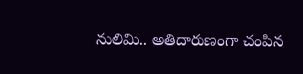నులిమి.. అతిదారుణంగా చంపిన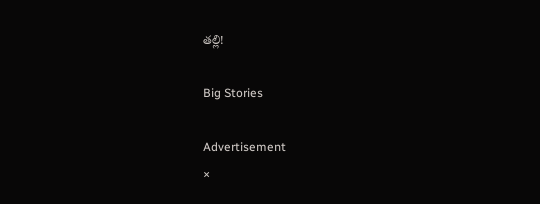తల్లి!

Big Stories

Advertisement
×